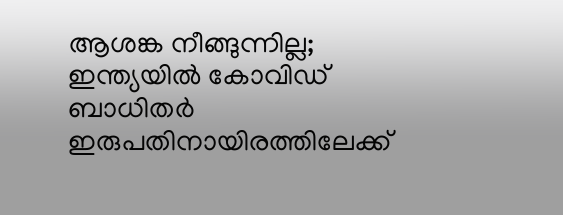ആശങ്ക നീങ്ങുന്നില്ല; ഇന്ത്യയില്‍ കോവിഡ് ബാധിതര്‍ ഇരുപതിനായിരത്തിലേക്ക്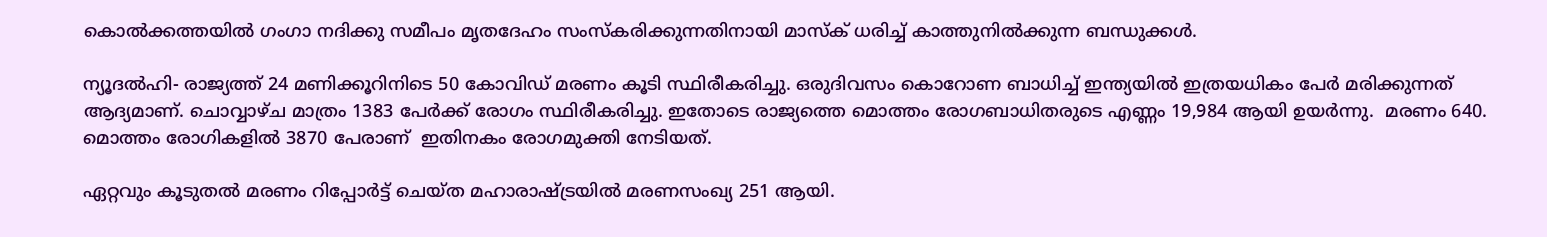കൊല്‍ക്കത്തയില്‍ ഗംഗാ നദിക്കു സമീപം മൃതദേഹം സംസ്‌കരിക്കുന്നതിനായി മാസ്‌ക് ധരിച്ച് കാത്തുനില്‍ക്കുന്ന ബന്ധുക്കള്‍.

ന്യൂദല്‍ഹി- രാജ്യത്ത് 24 മണിക്കൂറിനിടെ 50 കോവിഡ് മരണം കൂടി സ്ഥിരീകരിച്ചു. ഒരുദിവസം കൊറോണ ബാധിച്ച് ഇന്ത്യയില്‍ ഇത്രയധികം പേര്‍ മരിക്കുന്നത് ആദ്യമാണ്. ചൊവ്വാഴ്ച മാത്രം 1383 പേര്‍ക്ക് രോഗം സ്ഥിരീകരിച്ചു. ഇതോടെ രാജ്യത്തെ മൊത്തം രോഗബാധിതരുടെ എണ്ണം 19,984 ആയി ഉയര്‍ന്നു.  മരണം 640.  മൊത്തം രോഗികളില്‍ 3870 പേരാണ്  ഇതിനകം രോഗമുക്തി നേടിയത്.

ഏറ്റവും കൂടുതല്‍ മരണം റിപ്പോര്‍ട്ട് ചെയ്ത മഹാരാഷ്ട്രയില്‍ മരണസംഖ്യ 251 ആയി.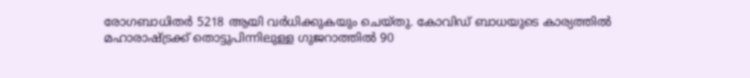രോഗബാധിതര്‍ 5218 ആയി വര്‍ധിക്കുകയും ചെയ്തു. കോവിഡ് ബാധയുടെ കാര്യത്തില്‍ മഹാരാഷ്ട്രക്ക് തൊട്ടുപിന്നിലുള്ള ഗുജറാത്തില്‍ 90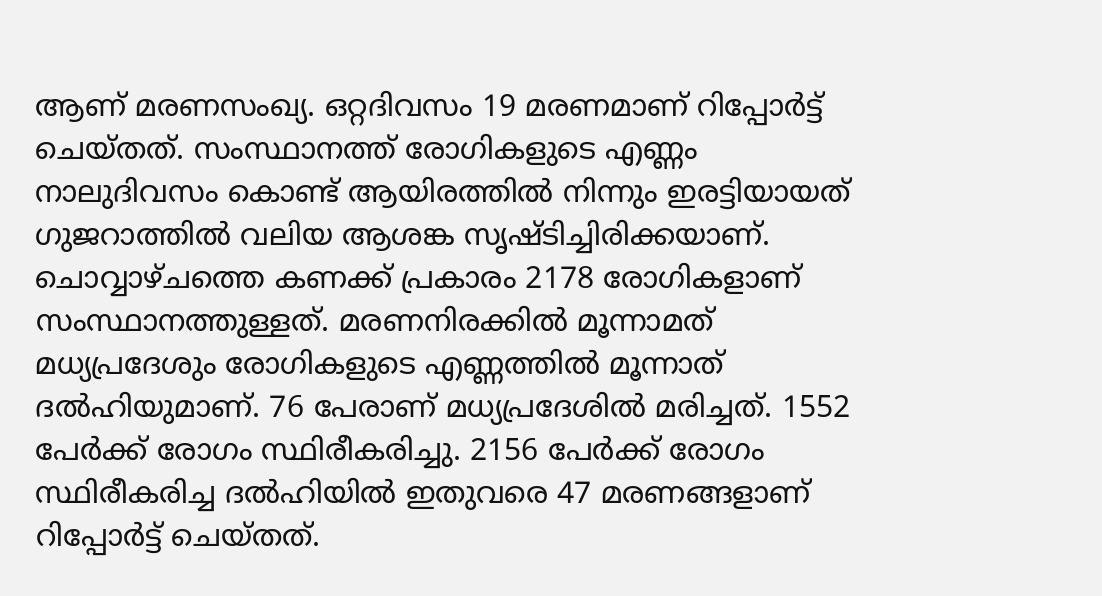ആണ് മരണസംഖ്യ. ഒറ്റദിവസം 19 മരണമാണ് റിപ്പോര്‍ട്ട് ചെയ്തത്. സംസ്ഥാനത്ത് രോഗികളുടെ എണ്ണം നാലുദിവസം കൊണ്ട് ആയിരത്തില്‍ നിന്നും ഇരട്ടിയായത് ഗുജറാത്തില്‍ വലിയ ആശങ്ക സൃഷ്ടിച്ചിരിക്കയാണ്. ചൊവ്വാഴ്ചത്തെ കണക്ക് പ്രകാരം 2178 രോഗികളാണ് സംസ്ഥാനത്തുള്ളത്. മരണനിരക്കില്‍ മൂന്നാമത് മധ്യപ്രദേശും രോഗികളുടെ എണ്ണത്തില്‍ മൂന്നാത് ദല്‍ഹിയുമാണ്. 76 പേരാണ് മധ്യപ്രദേശില്‍ മരിച്ചത്. 1552 പേര്‍ക്ക് രോഗം സ്ഥിരീകരിച്ചു. 2156 പേര്‍ക്ക് രോഗം സ്ഥിരീകരിച്ച ദല്‍ഹിയില്‍ ഇതുവരെ 47 മരണങ്ങളാണ് റിപ്പോര്‍ട്ട് ചെയ്തത്.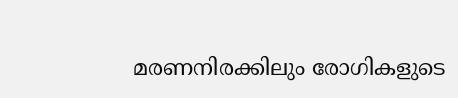മരണനിരക്കിലും രോഗികളുടെ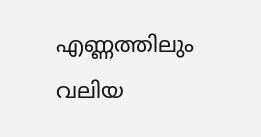എണ്ണത്തിലും വലിയ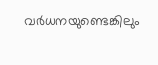വര്‍ധനയുണ്ടെങ്കിലും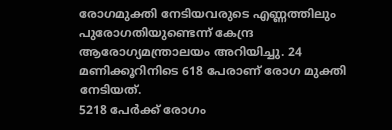രോഗമുക്തി നേടിയവരുടെ എണ്ണത്തിലും പുരോഗതിയുണ്ടെന്ന് കേന്ദ്ര ആരോഗ്യമന്ത്രാലയം അറിയിച്ചു. 24 മണിക്കൂറിനിടെ 618 പേരാണ് രോഗ മുക്തി നേടിയത്.
5218 പേര്‍ക്ക് രോഗം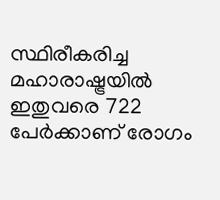സ്ഥിരീകരിച്ച മഹാരാഷ്ട്രയില്‍ ഇതുവരെ 722 പേര്‍ക്കാണ് രോഗം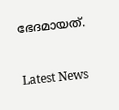ഭേദമായത്.



Latest News